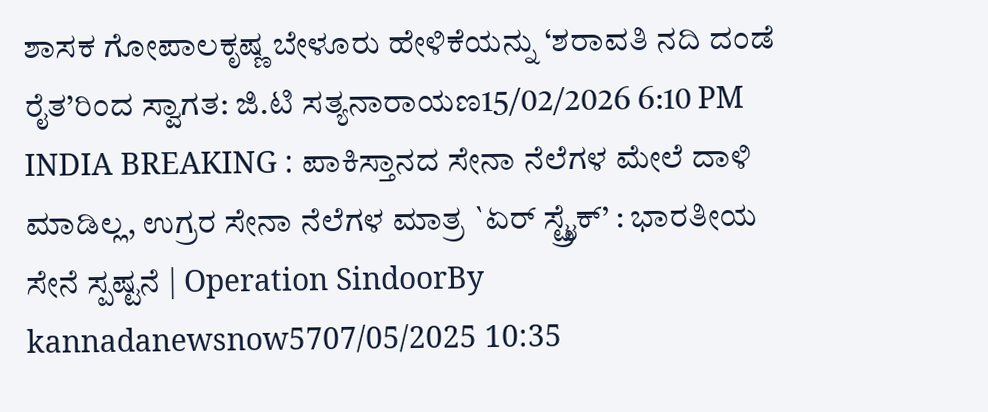ಶಾಸಕ ಗೋಪಾಲಕೃಷ್ಣ ಬೇಳೂರು ಹೇಳಿಕೆಯನ್ನು ‘ಶರಾವತಿ ನದಿ ದಂಡೆ ರೈತ’ರಿಂದ ಸ್ವಾಗತ: ಜಿ.ಟಿ ಸತ್ಯನಾರಾಯಣ15/02/2026 6:10 PM
INDIA BREAKING : ಪಾಕಿಸ್ತಾನದ ಸೇನಾ ನೆಲೆಗಳ ಮೇಲೆ ದಾಳಿ ಮಾಡಿಲ್ಲ, ಉಗ್ರರ ಸೇನಾ ನೆಲೆಗಳ ಮಾತ್ರ `ಏರ್ ಸ್ಟ್ರೈಕ್’ : ಭಾರತೀಯ ಸೇನೆ ಸ್ಪಷ್ಟನೆ | Operation SindoorBy kannadanewsnow5707/05/2025 10:35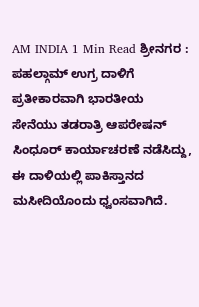AM INDIA 1 Min Read ಶ್ರೀನಗರ : ಪಹಲ್ಗಾಮ್ ಉಗ್ರ ದಾಳಿಗೆ ಪ್ರತೀಕಾರವಾಗಿ ಭಾರತೀಯ ಸೇನೆಯು ತಡರಾತ್ರಿ ಆಪರೇಷನ್ ಸಿಂಧೂರ್ ಕಾರ್ಯಾಚರಣೆ ನಡೆಸಿದ್ದು, ಈ ದಾಳಿಯಲ್ಲಿ ಪಾಕಿಸ್ತಾನದ ಮಸೀದಿಯೊಂದು ಧ್ವಂಸವಾಗಿದೆ.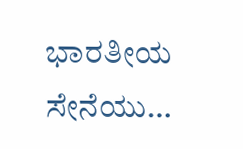ಭಾರತೀಯ ಸೇನೆಯು…